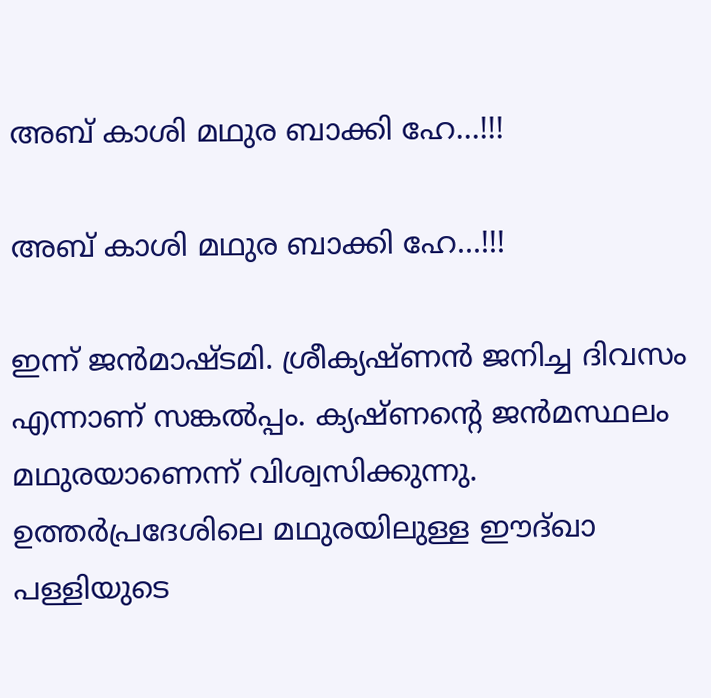അബ് കാശി മഥുര ബാക്കി ഹേ...!!!

അബ് കാശി മഥുര ബാക്കി ഹേ...!!!

ഇന്ന് ജന്‍മാഷ്ടമി. ശ്രീക്യഷ്ണന്‍ ജനിച്ച ദിവസം എന്നാണ് സങ്കല്‍പ്പം. ക്യഷ്ണന്‍റെ ജന്‍മസ്ഥലം മഥുരയാണെന്ന് വിശ്വസിക്കുന്നു. ഉത്തര്‍പ്രദേശിലെ മഥുരയിലുള്ള ഈദ്ഖാ പള്ളിയുടെ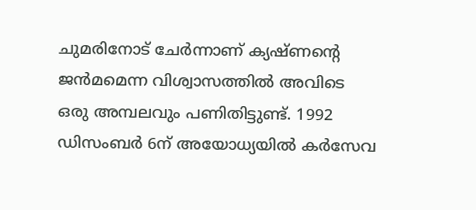ചുമരിനോട് ചേര്‍ന്നാണ് ക്യഷ്ണന്‍റെ ജന്‍മമെന്ന വിശ്വാസത്തില്‍ അവിടെ ഒരു അമ്പലവും പണിതിട്ടുണ്ട്. 1992 ഡിസംബര്‍ 6ന് അയോധ്യയില്‍ കര്‍സേവ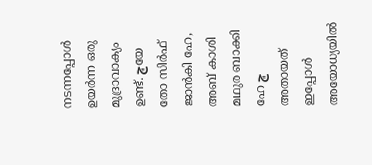നടന്നപ്പോള്‍ ഉയര്‍ന്ന ഒരു മുദ്രാവാക്യം ഉണ്ട്. ڇയേ തോ സിര്‍ഫ് ജാന്‍കി ഹേ, അബ് കാശി മഥുര ബാക്കി ഹേ ڇ അതായത് ഇപ്പോള്‍ അയോധ്യയില്‍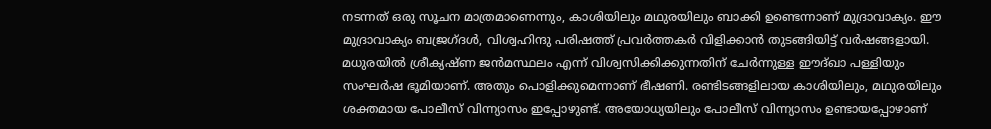നടന്നത് ഒരു സൂചന മാത്രമാണെന്നും, കാശിയിലും മഥുരയിലും ബാക്കി ഉണ്ടെന്നാണ് മുദ്രാവാക്യം. ഈ മുദ്രാവാക്യം ബജ്രഗ്ദള്‍, വിശ്വഹിന്ദു പരിഷത്ത് പ്രവര്‍ത്തകര്‍ വിളിക്കാന്‍ തുടങ്ങിയിട്ട് വര്‍ഷങ്ങളായി. മധുരയില്‍ ശ്രീക്യഷ്ണ ജന്‍മസ്ഥലം എന്ന് വിശ്വസിക്കിക്കുന്നതിന് ചേര്‍ന്നുള്ള ഈദ്ഖാ പള്ളിയും സംഘര്‍ഷ ഭൂമിയാണ്. അതും പൊളിക്കുമെന്നാണ് ഭീഷണി. രണ്ടിടങ്ങളിലായ കാശിയിലും, മഥുരയിലും ശക്തമായ പോലീസ് വിന്ന്യാസം ഇപ്പോഴുണ്ട്. അയോധ്യയിലും പോലീസ് വിന്ന്യാസം ഉണ്ടായപ്പോഴാണ്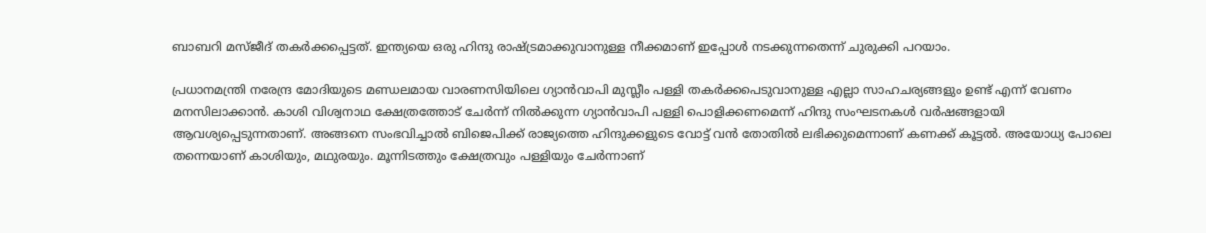ബാബറി മസ്ജീദ് തകര്‍ക്കപ്പെട്ടത്. ഇന്ത്യയെ ഒരു ഹിന്ദു രാഷ്ട്രമാക്കുവാനുള്ള നീക്കമാണ് ഇപ്പോള്‍ നടക്കുന്നതെന്ന് ചുരുക്കി പറയാം.

പ്രധാനമന്ത്രി നരേന്ദ്ര മോദിയുടെ മണ്ഡലമായ വാരണസിയിലെ ഗ്യാന്‍വാപി മുസ്ലീം പള്ളി തകര്‍ക്കപെടുവാനുള്ള എല്ലാ സാഹചര്യങ്ങളും ഉണ്ട് എന്ന് വേണം മനസിലാക്കാന്‍. കാശി വിശ്വനാഥ ക്ഷേത്രത്തോട് ചേര്‍ന്ന് നില്‍ക്കുന്ന ഗ്യാന്‍വാപി പള്ളി പൊളിക്കണമെന്ന് ഹിന്ദു സംഘടനകള്‍ വര്‍ഷങ്ങളായി ആവശ്യപ്പെടുന്നതാണ്. അങ്ങനെ സംഭവിച്ചാല്‍ ബിജെപിക്ക് രാജ്യത്തെ ഹിന്ദുക്കളുടെ വോട്ട് വന്‍ തോതില്‍ ലഭിക്കുമെന്നാണ് കണക്ക് കൂട്ടല്‍. അയോധ്യ പോലെ തന്നെയാണ് കാശിയും, മഥുരയും. മൂന്നിടത്തും ക്ഷേത്രവും പള്ളിയും ചേര്‍ന്നാണ്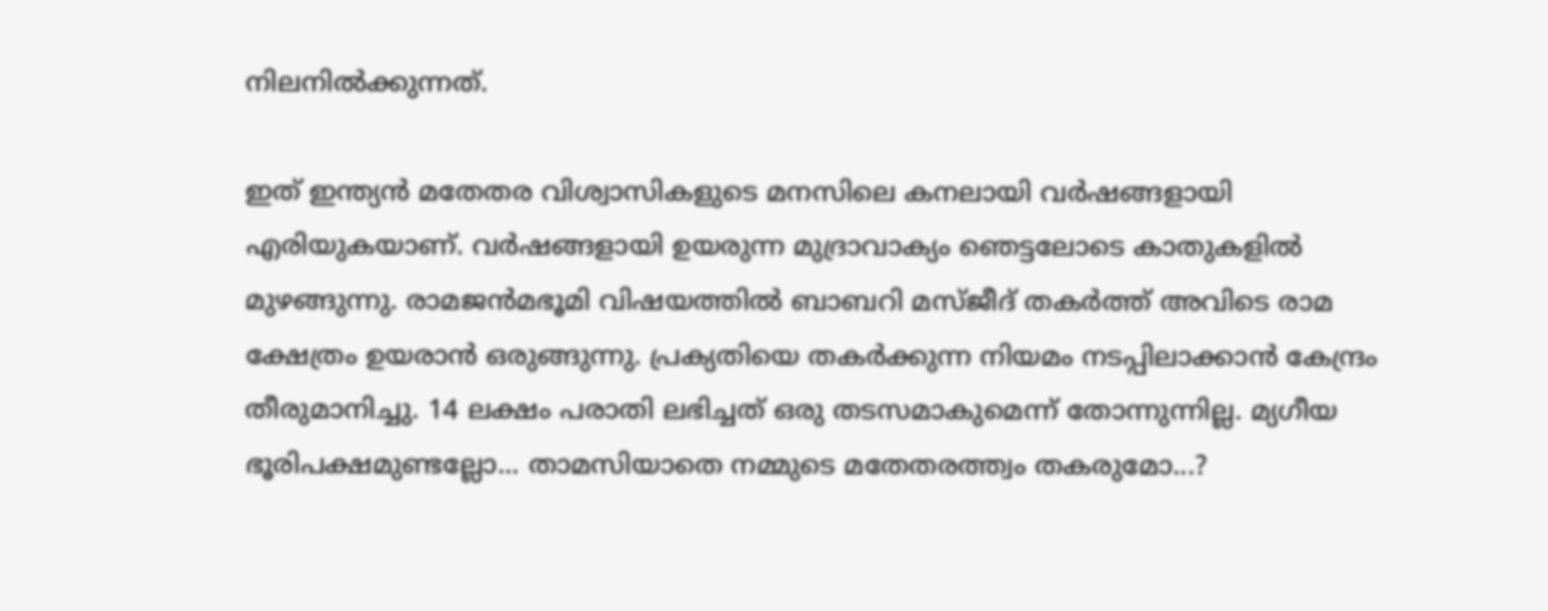നിലനില്‍ക്കുന്നത്.

ഇത് ഇന്ത്യന്‍ മതേതര വിശ്വാസികളുടെ മനസിലെ കനലായി വര്‍ഷങ്ങളായി എരിയുകയാണ്. വര്‍ഷങ്ങളായി ഉയരുന്ന മുദ്രാവാക്യം ഞെട്ടലോടെ കാതുകളില്‍ മുഴങ്ങുന്നു. രാമജന്‍മഭൂമി വിഷയത്തില്‍ ബാബറി മസ്ജീദ് തകര്‍ത്ത് അവിടെ രാമ ക്ഷേത്രം ഉയരാന്‍ ഒരുങ്ങുന്നു. പ്രക്യതിയെ തകര്‍ക്കുന്ന നിയമം നടപ്പിലാക്കാന്‍ കേന്ദ്രം തീരുമാനിച്ചു. 14 ലക്ഷം പരാതി ലഭിച്ചത് ഒരു തടസമാകുമെന്ന് തോന്നുന്നില്ല. മ്യഗീയ ഭൂരിപക്ഷമുണ്ടല്ലോ... താമസിയാതെ നമ്മുടെ മതേതരത്ത്വം തകരുമോ...?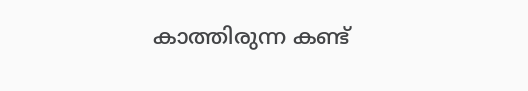കാത്തിരുന്ന കണ്ട്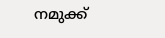നമുക്ക്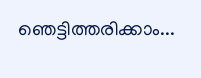ഞെട്ടിത്തരിക്കാം...